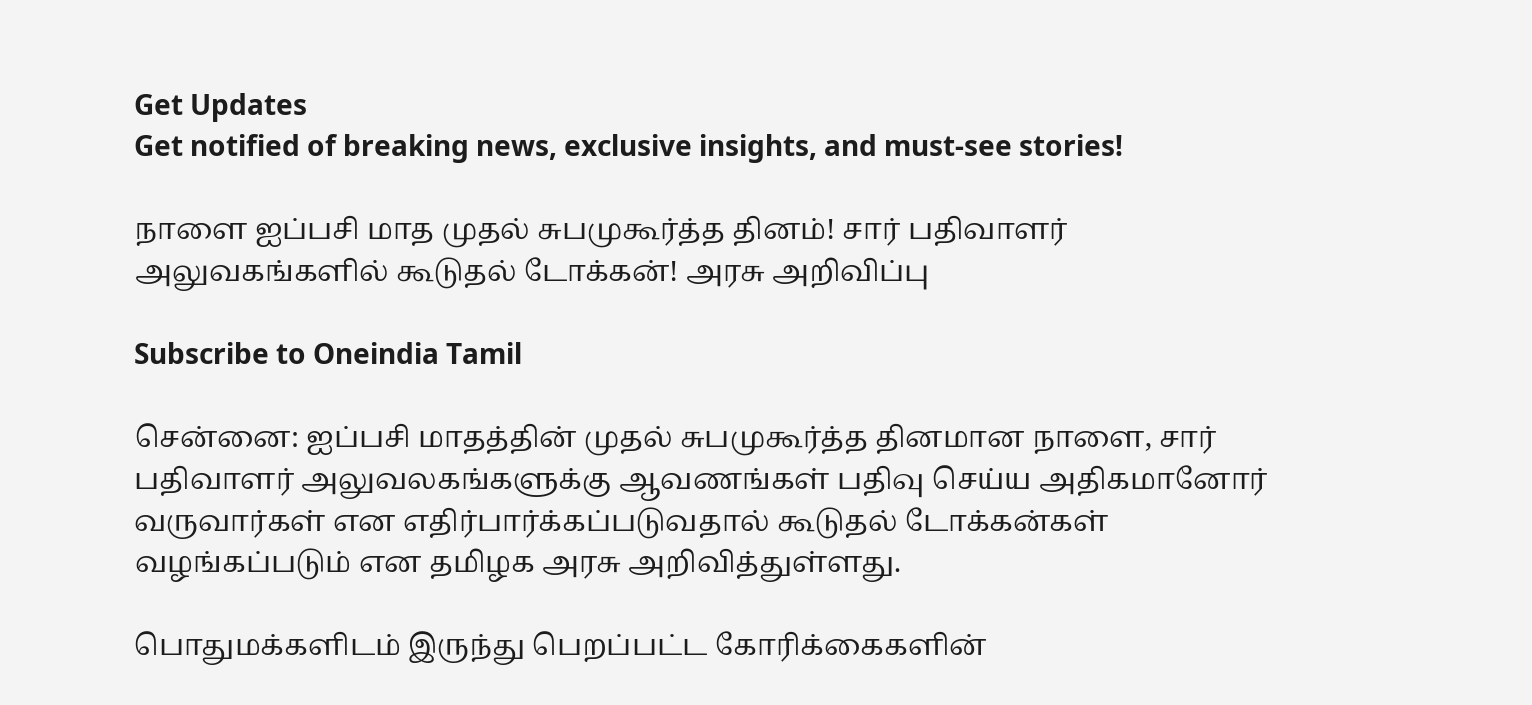Get Updates
Get notified of breaking news, exclusive insights, and must-see stories!

நாளை ஐப்பசி மாத முதல் சுபமுகூர்த்த தினம்! சார் பதிவாளர் அலுவகங்களில் கூடுதல் டோக்கன்! அரசு அறிவிப்பு

Subscribe to Oneindia Tamil

சென்னை: ஐப்பசி மாதத்தின் முதல் சுபமுகூர்த்த தினமான நாளை, சார் பதிவாளர் அலுவலகங்களுக்கு ஆவணங்கள் பதிவு செய்ய அதிகமானோர் வருவார்கள் என எதிர்பார்க்கப்படுவதால் கூடுதல் டோக்கன்கள் வழங்கப்படும் என தமிழக அரசு அறிவித்துள்ளது.

பொதுமக்களிடம் இருந்து பெறப்பட்ட கோரிக்கைகளின்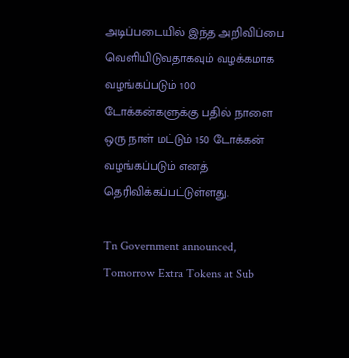அடிப்படையில் இந்த அறிவிப்பை வெளியிடுவதாகவும் வழக்கமாக வழங்கப்படும் 100 டோக்கன்களுக்கு பதில் நாளை ஒரு நாள் மட்டும் 150 டோக்கன் வழங்கப்படும் எனத் தெரிவிக்கப்பட்டுள்ளது.

Tn Government announced, Tomorrow Extra Tokens at Sub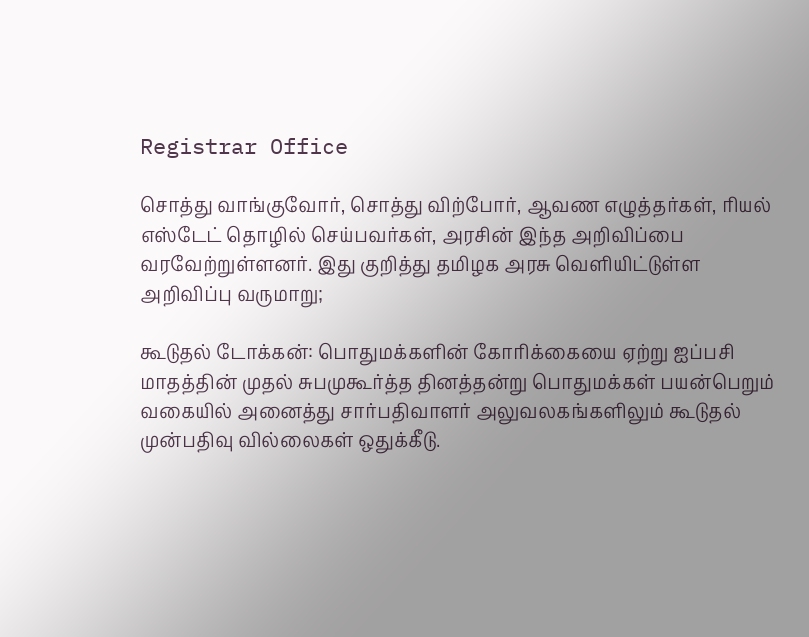Registrar Office

சொத்து வாங்குவோர், சொத்து விற்போர், ஆவண எழுத்தர்கள், ரியல் எஸ்டேட் தொழில் செய்பவர்கள், அரசின் இந்த அறிவிப்பை வரவேற்றுள்ளனர். இது குறித்து தமிழக அரசு வெளியிட்டுள்ள அறிவிப்பு வருமாறு;

கூடுதல் டோக்கன்: பொதுமக்களின் கோரிக்கையை ஏற்று ஐப்பசி மாதத்தின் முதல் சுபமுகூர்த்த தினத்தன்று பொதுமக்கள் பயன்பெறும் வகையில் அனைத்து சார்பதிவாளர் அலுவலகங்களிலும் கூடுதல் முன்பதிவு வில்லைகள் ஒதுக்கீடு.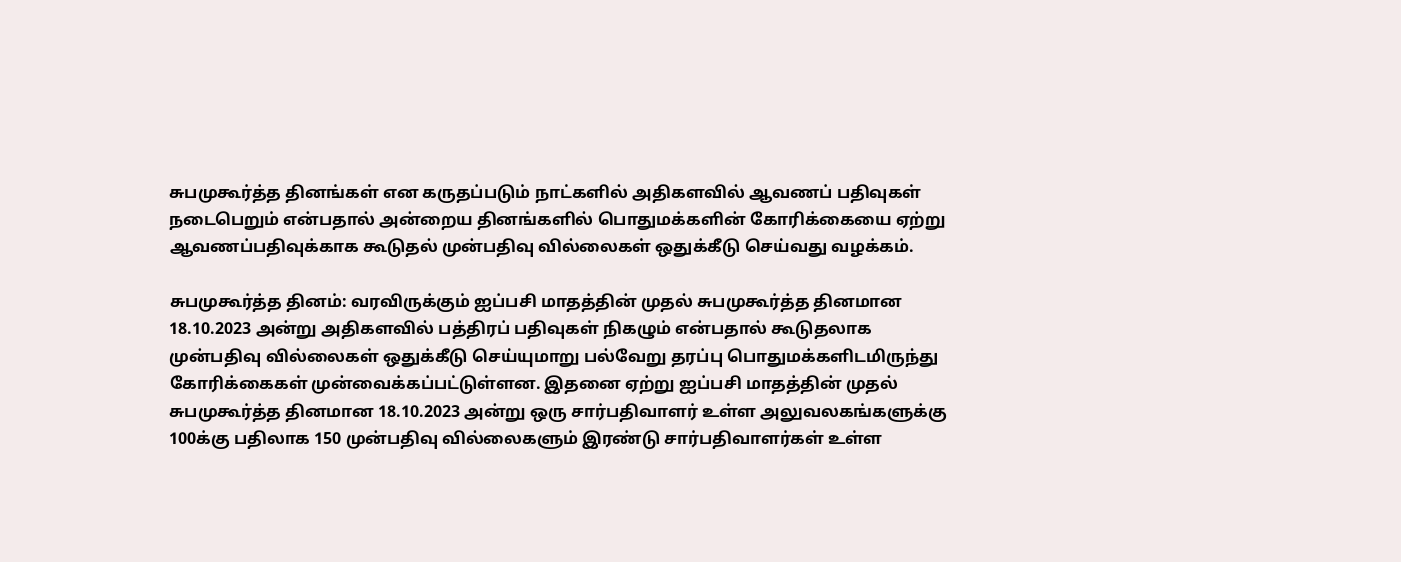சுபமுகூர்த்த தினங்கள் என கருதப்படும் நாட்களில் அதிகளவில் ஆவணப் பதிவுகள் நடைபெறும் என்பதால் அன்றைய தினங்களில் பொதுமக்களின் கோரிக்கையை ஏற்று ஆவணப்பதிவுக்காக கூடுதல் முன்பதிவு வில்லைகள் ஒதுக்கீடு செய்வது வழக்கம்.

சுபமுகூர்த்த தினம்: வரவிருக்கும் ஐப்பசி மாதத்தின் முதல் சுபமுகூர்த்த தினமான 18.10.2023 அன்று அதிகளவில் பத்திரப் பதிவுகள் நிகழும் என்பதால் கூடுதலாக முன்பதிவு வில்லைகள் ஒதுக்கீடு செய்யுமாறு பல்வேறு தரப்பு பொதுமக்களிடமிருந்து கோரிக்கைகள் முன்வைக்கப்பட்டுள்ளன. இதனை ஏற்று ஐப்பசி மாதத்தின் முதல் சுபமுகூர்த்த தினமான 18.10.2023 அன்று ஒரு சார்பதிவாளர் உள்ள அலுவலகங்களுக்கு 100க்கு பதிலாக 150 முன்பதிவு வில்லைகளும் இரண்டு சார்பதிவாளர்கள் உள்ள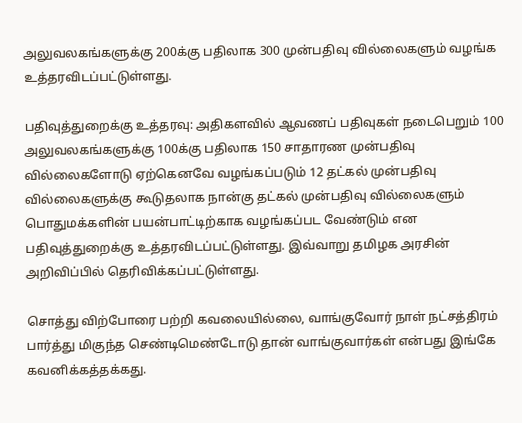அலுவலகங்களுக்கு 200க்கு பதிலாக 300 முன்பதிவு வில்லைகளும் வழங்க உத்தரவிடப்பட்டுள்ளது.

பதிவுத்துறைக்கு உத்தரவு: அதிகளவில் ஆவணப் பதிவுகள் நடைபெறும் 100 அலுவலகங்களுக்கு 100க்கு பதிலாக 150 சாதாரண முன்பதிவு வில்லைகளோடு ஏற்கெனவே வழங்கப்படும் 12 தட்கல் முன்பதிவு வில்லைகளுக்கு கூடுதலாக நான்கு தட்கல் முன்பதிவு வில்லைகளும் பொதுமக்களின் பயன்பாட்டிற்காக வழங்கப்பட வேண்டும் என பதிவுத்துறைக்கு உத்தரவிடப்பட்டுள்ளது. இவ்வாறு தமிழக அரசின் அறிவிப்பில் தெரிவிக்கப்பட்டுள்ளது.

சொத்து விற்போரை பற்றி கவலையில்லை, வாங்குவோர் நாள் நட்சத்திரம் பார்த்து மிகுந்த செண்டிமெண்டோடு தான் வாங்குவார்கள் என்பது இங்கே கவனிக்கத்தக்கது.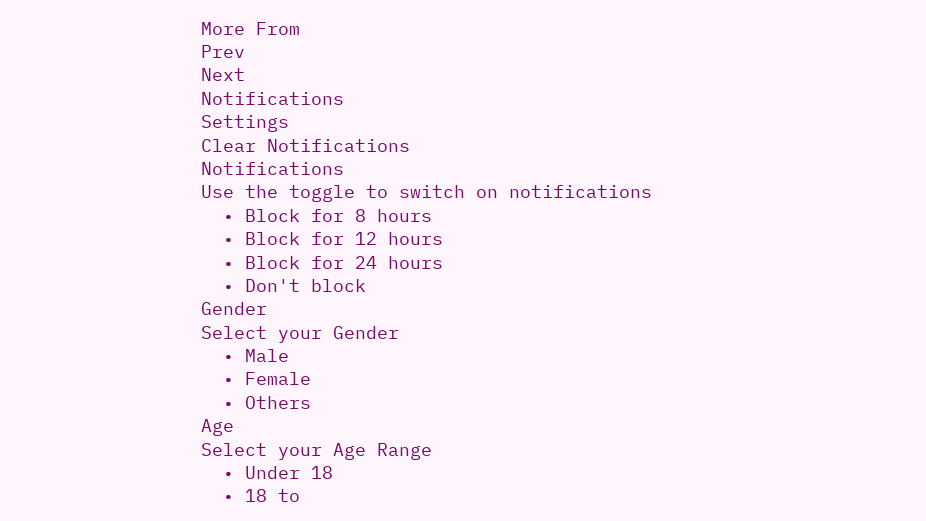More From
Prev
Next
Notifications
Settings
Clear Notifications
Notifications
Use the toggle to switch on notifications
  • Block for 8 hours
  • Block for 12 hours
  • Block for 24 hours
  • Don't block
Gender
Select your Gender
  • Male
  • Female
  • Others
Age
Select your Age Range
  • Under 18
  • 18 to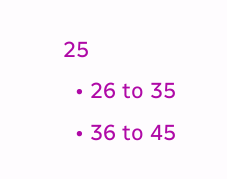25
  • 26 to 35
  • 36 to 45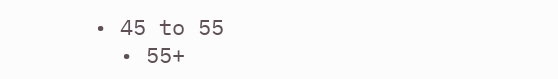• 45 to 55
  • 55+